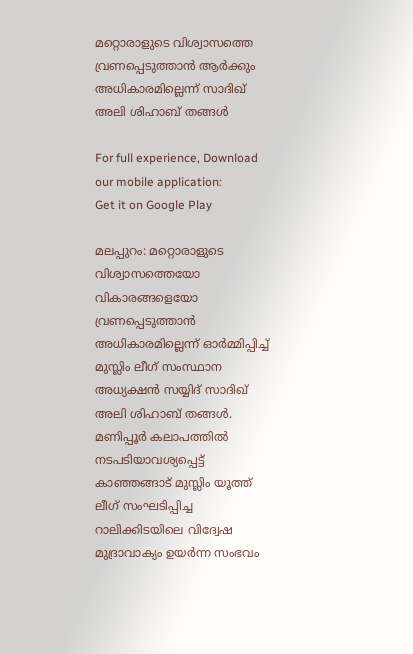മറ്റൊരാളുടെ വിശ്വാസത്തെ വ്രണപ്പെടുത്താൻ ആർക്കും അധികാരമില്ലെന്ന് സാദിഖ് അലി ശിഹാബ് തങ്ങൾ

For full experience, Download our mobile application:
Get it on Google Play

മലപ്പുറം: മറ്റൊരാളുടെ വിശ്വാസത്തെയോ വികാരങ്ങളെയോ വ്രണപ്പെടുത്താൻ അധികാരമില്ലെന്ന് ഓർമ്മിപ്പിച്ച് മുസ്ലിം ലീഗ് സംസ്ഥാന അധ്യക്ഷൻ സയ്യിദ് സാദിഖ് അലി ശിഹാബ് തങ്ങൾ. മണിപ്പൂർ കലാപത്തിൽ നടപടിയാവശ്യപ്പെട്ട് കാഞ്ഞങ്ങാട് മുസ്ലിം യൂത്ത് ലീഗ് സംഘടിപ്പിച്ച റാലിക്കിടയിലെ വിദ്വേഷ മുദ്രാവാക്യം ഉയർന്ന സംഭവം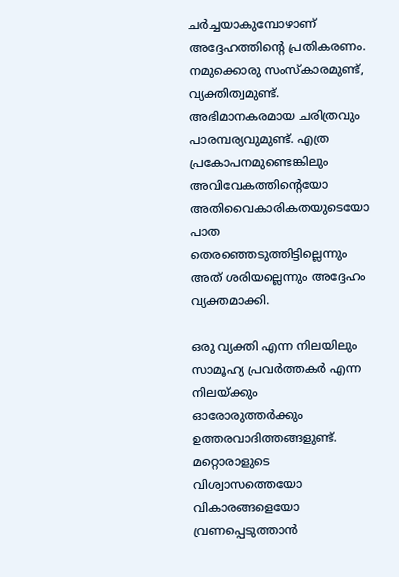ചർച്ചയാകുമ്പോഴാണ് അദ്ദേഹത്തിന്റെ പ്രതികരണം. നമുക്കൊരു സംസ്‌കാരമുണ്ട്, വ്യക്തിത്വമുണ്ട്. അഭിമാനകരമായ ചരിത്രവും പാരമ്പര്യവുമുണ്ട്. എത്ര പ്രകോപനമുണ്ടെങ്കിലും അവിവേകത്തിന്റെയോ അതിവൈകാരികതയുടെയോ പാത തെരഞ്ഞെടുത്തിട്ടില്ലെന്നും അത് ശരിയല്ലെന്നും അദ്ദേഹം വ്യക്തമാക്കി.

ഒരു വ്യക്തി എന്ന നിലയിലും സാമൂഹ്യ പ്രവർത്തകർ എന്ന നിലയ്ക്കും ഓരോരുത്തർക്കും ഉത്തരവാദിത്തങ്ങളുണ്ട്. മറ്റൊരാളുടെ വിശ്വാസത്തെയോ വികാരങ്ങളെയോ വ്രണപ്പെടുത്താൻ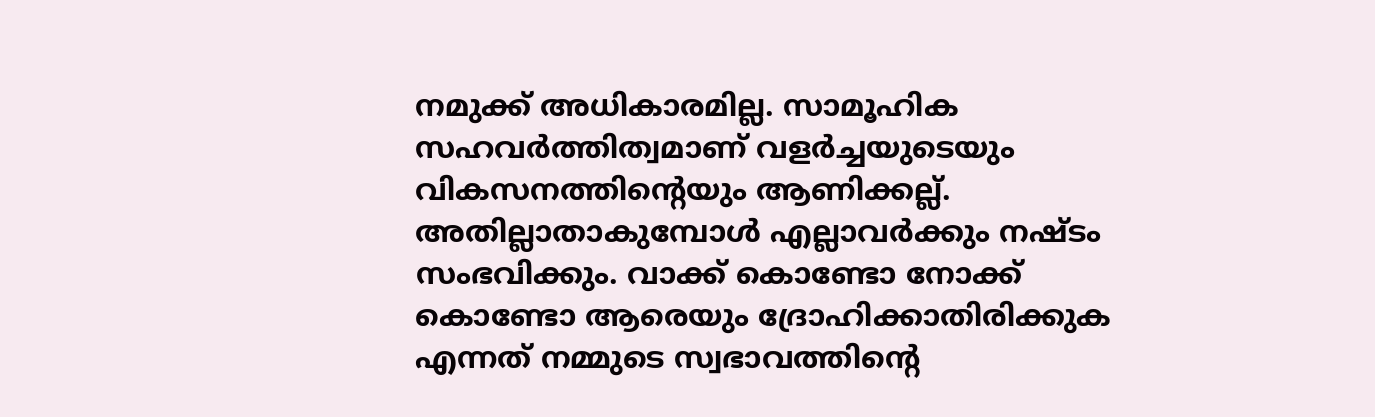നമുക്ക് അധികാരമില്ല. സാമൂഹിക സഹവർത്തിത്വമാണ് വളർച്ചയുടെയും വികസനത്തിന്റെയും ആണിക്കല്ല്. അതില്ലാതാകുമ്പോൾ എല്ലാവർക്കും നഷ്ടം സംഭവിക്കും. വാക്ക് കൊണ്ടോ നോക്ക് കൊണ്ടോ ആരെയും ദ്രോഹിക്കാതിരിക്കുക എന്നത് നമ്മുടെ സ്വഭാവത്തിന്റെ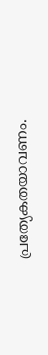പ്രത്യേകതയാവണം.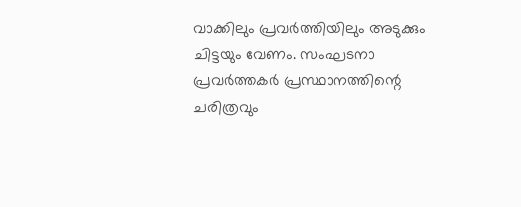വാക്കിലും പ്രവർത്തിയിലും അടുക്കും ചിട്ടയും വേണം. സംഘടനാ പ്രവർത്തകർ പ്രസ്ഥാനത്തിന്റെ ചരിത്രവും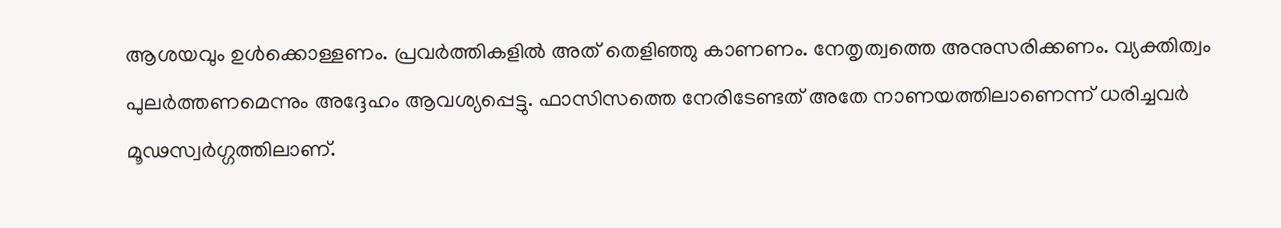ആശയവും ഉൾക്കൊള്ളണം. പ്രവർത്തികളിൽ അത് തെളിഞ്ഞു കാണണം. നേതൃത്വത്തെ അനുസരിക്കണം. വ്യക്തിത്വം പുലർത്തണമെന്നും അദ്ദേഹം ആവശ്യപ്പെട്ടു. ഫാസിസത്തെ നേരിടേണ്ടത് അതേ നാണയത്തിലാണെന്ന് ധരിച്ചവർ മൂഢസ്വർഗ്ഗത്തിലാണ്.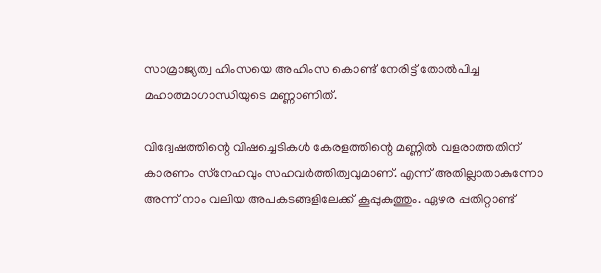സാമ്രാജ്യത്വ ഹിംസയെ അഹിംസ കൊണ്ട് നേരിട്ട് തോൽപിച്ച മഹാത്മാഗാന്ധിയുടെ മണ്ണാണിത്.

വിദ്വേഷത്തിന്റെ വിഷച്ചെടികൾ കേരളത്തിന്റെ മണ്ണിൽ വളരാത്തതിന് കാരണം സ്‌നേഹവും സഹവർത്തിത്വവുമാണ്. എന്ന് അതില്ലാതാകുന്നോ അന്ന് നാം വലിയ അപകടങ്ങളിലേക്ക് കൂപ്പുകുത്തും. ഏഴര പ്പതിറ്റാണ്ട്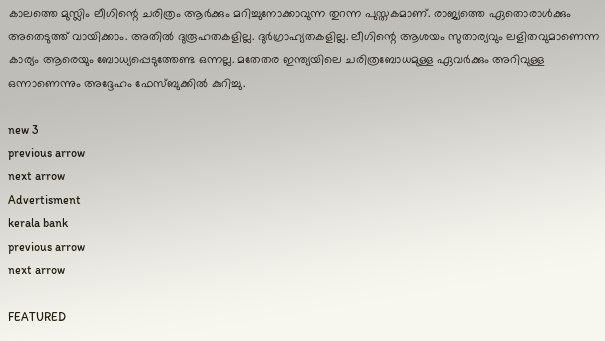കാലത്തെ മുസ്ലിം ലീഗിന്റെ ചരിത്രം ആർക്കും മറിച്ചുനോക്കാവുന്ന തുറന്ന പുസ്തകമാണ്. രാജ്യത്തെ ഏതൊരാൾക്കും അതെടുത്ത് വായിക്കാം. അതിൽ ദുരൂഹതകളില്ല. ദുർഗ്രാഹ്യതകളില്ല. ലീഗിന്റെ ആശയം സുതാര്യവും ലളിതവുമാണെന്ന കാര്യം ആരെയും ബോധ്യപ്പെടുത്തേണ്ട ഒന്നല്ല. മതേതര ഇന്ത്യയിലെ ചരിത്രബോധമുള്ള ഏവർക്കും അറിവുള്ള ഒന്നാണെന്നും അദ്ദേഹം ഫേസ്ബുക്കിൽ കുറിച്ചു.

new 3
previous arrow
next arrow
Advertisment
kerala bank
previous arrow
next arrow

FEATURED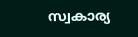സ്വകാര്യ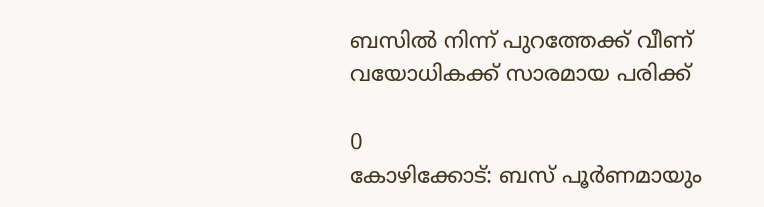ബസില്‍ നിന്ന് പുറത്തേക്ക് വീണ് വയോധികക്ക് സാരമായ പരിക്ക്

0
കോഴിക്കോട്: ബസ് പൂര്‍ണമായും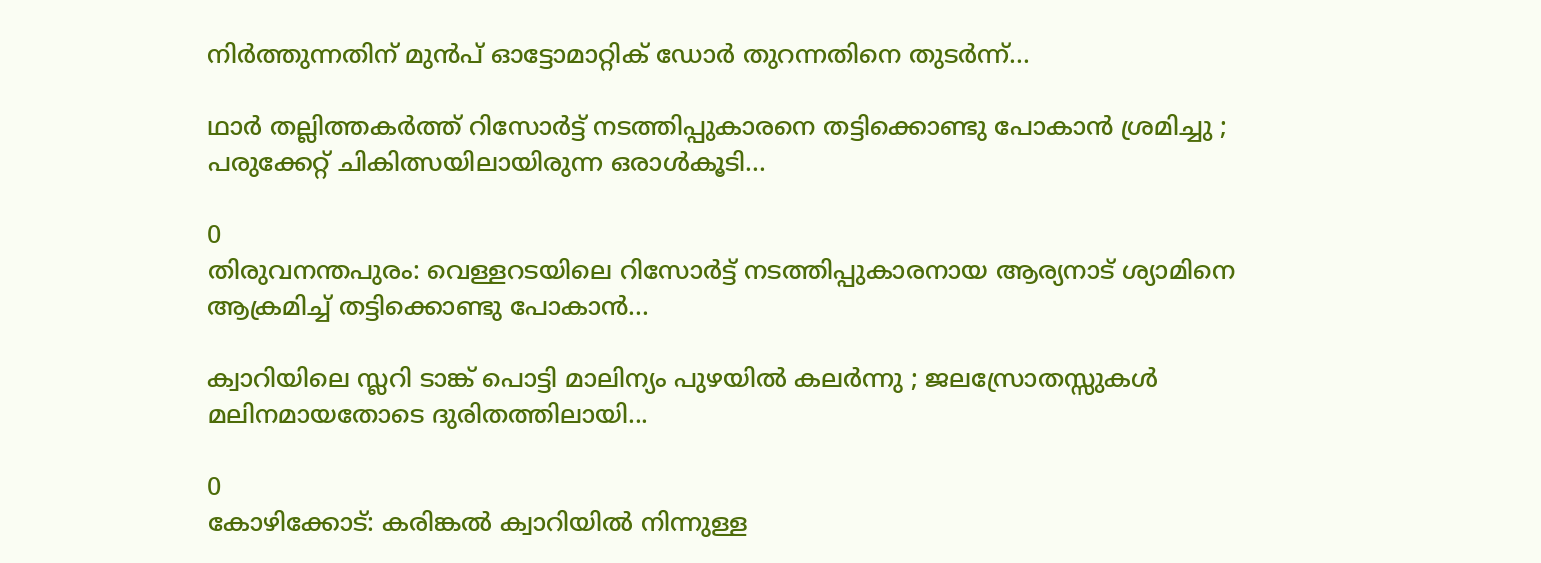നിര്‍ത്തുന്നതിന് മുന്‍പ് ഓട്ടോമാറ്റിക് ഡോര്‍ തുറന്നതിനെ തുടര്‍ന്ന്...

ഥാർ തല്ലിത്തകർത്ത് റിസോര്‍ട്ട് നടത്തിപ്പുകാരനെ തട്ടിക്കൊണ്ടു പോകാന്‍ ശ്രമിച്ചു ; പരുക്കേറ്റ് ചികിത്സയിലായിരുന്ന ഒരാൾകൂടി...

0
തിരുവനന്തപുരം: വെള്ളറടയിലെ റിസോര്‍ട്ട് ന‌ടത്തിപ്പുകാരനായ ആര്യനാട് ശ്യാമിനെ ആക്രമിച്ച് തട്ടിക്കൊണ്ടു പോകാന്‍...

ക്വാറിയിലെ സ്ലറി ടാങ്ക് പൊട്ടി മാലിന്യം പുഴയില്‍ കലര്‍ന്നു ; ജലസ്രോതസ്സുകള്‍ മലിനമായതോടെ ദുരിതത്തിലായി...

0
കോഴിക്കോട്: കരിങ്കല്‍ ക്വാറിയില്‍ നിന്നുള്ള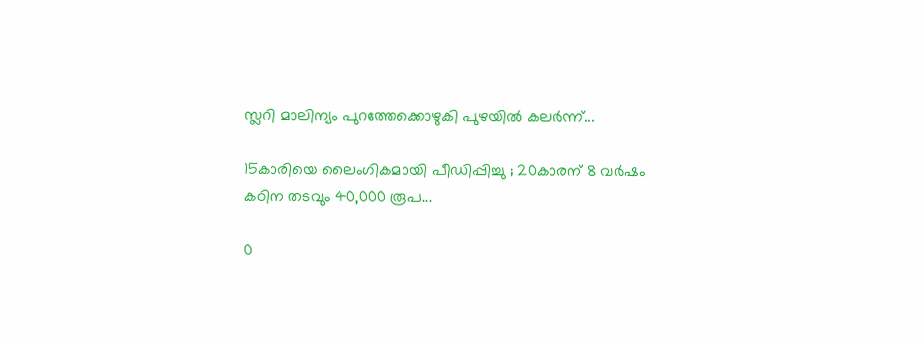സ്ലറി മാലിന്യം പുറത്തേക്കൊഴുകി പുഴയില്‍ കലര്‍ന്ന്...

15കാരിയെ ലൈംഗികമായി പീഡിപ്പിച്ചു ; 20കാരന് 8 വർഷം കഠിന തടവും 40,000 രൂപ...

0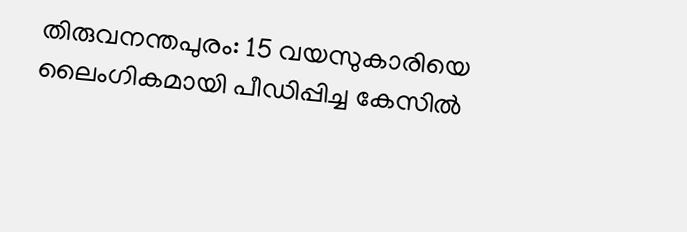തിരുവനന്തപുരം: 15 വയസുകാരിയെ ലൈംഗികമായി പീഡിപ്പിച്ച കേസിൽ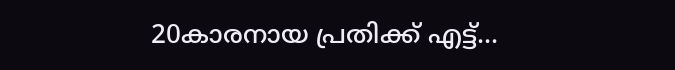20കാരനായ പ്രതിക്ക് എട്ട്...